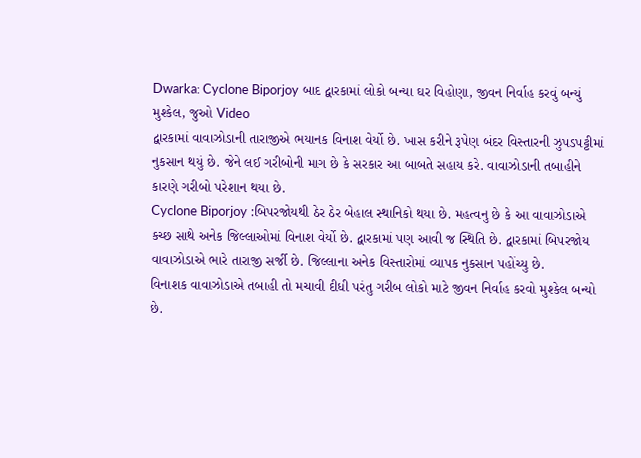Dwarka: Cyclone Biporjoy બાદ દ્વારકામાં લોકો બન્યા ઘર વિહોણા, જીવન નિર્વાહ કરવું બન્યું મુશ્કેલ, જુઓ Video
દ્વારકામાં વાવાઝોડાની તારાજીએ ભયાનક વિનાશ વેર્યો છે. ખાસ કરીને રૂપેણ બંદર વિસ્તારની ઝુપડપટ્ટીમાં નુકસાન થયું છે. જેને લઈ ગરીબોની માગ છે કે સરકાર આ બાબતે સહાય કરે. વાવાઝોડાની તબાહીને કારણે ગરીબો પરેશાન થયા છે.
Cyclone Biporjoy :બિપરજોયથી ઠેર ઠેર બેહાલ સ્થાનિકો થયા છે. મહત્વનુ છે કે આ વાવાઝોડાએ કચ્છ સાથે અનેક જિલ્લાઓમાં વિનાશ વેર્યો છે. દ્વારકામાં પણ આવી જ સ્થિતિ છે. દ્વારકામાં બિપરજોય વાવાઝોડાએ ભારે તારાજી સર્જી છે. જિલ્લાના અનેક વિસ્તારોમાં વ્યાપક નુકસાન પહોંચ્યુ છે.
વિનાશક વાવાઝોડાએ તબાહી તો મચાવી દીધી પરંતુ ગરીબ લોકો માટે જીવન નિર્વાહ કરવો મુશ્કેલ બન્યો છે.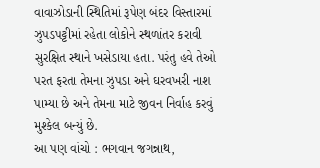વાવાઝોડાની સ્થિતિમાં રૂપેણ બંદર વિસ્તારમાં ઝુપડપટ્ટીમાં રહેતા લોકોને સ્થળાંતર કરાવી સુરક્ષિત સ્થાને ખસેડાયા હતા. પરંતુ હવે તેઓ પરત ફરતા તેમના ઝુપડા અને ઘરવખરી નાશ પામ્યા છે અને તેમના માટે જીવન નિર્વાહ કરવું મુશ્કેલ બન્યું છે.
આ પણ વાંચો : ભગવાન જગન્નાથ,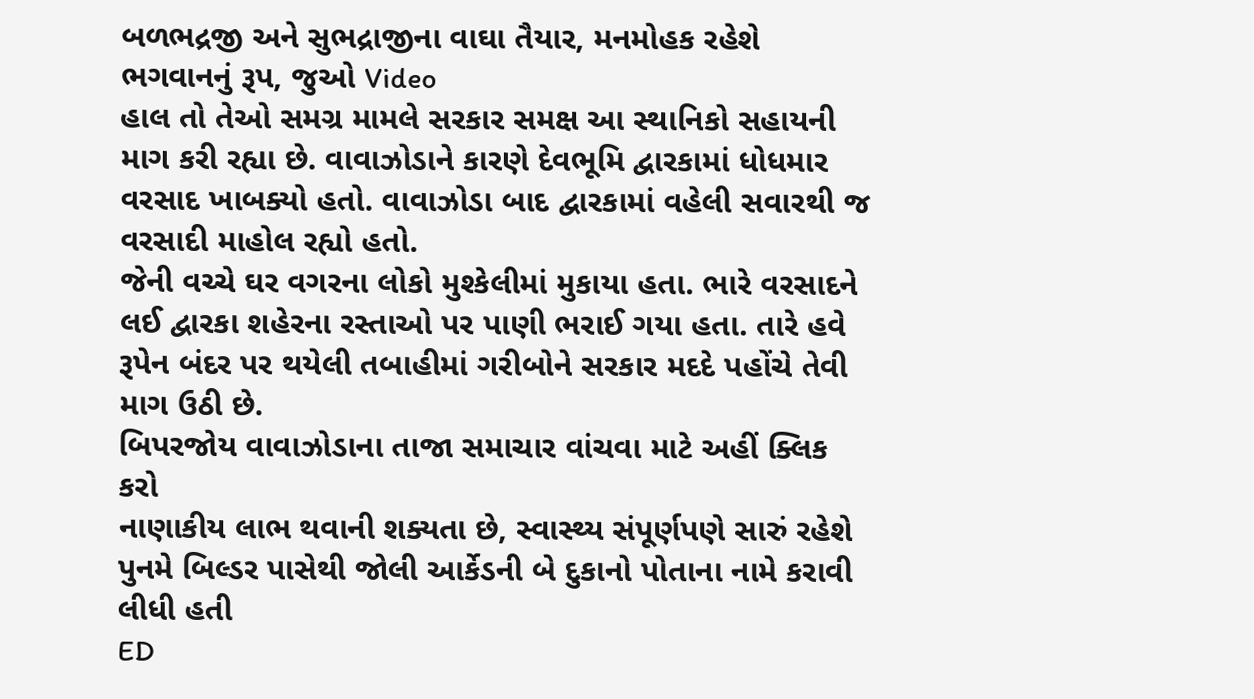બળભદ્રજી અને સુભદ્રાજીના વાઘા તૈયાર, મનમોહક રહેશે ભગવાનનું રૂપ, જુઓ Video
હાલ તો તેઓ સમગ્ર મામલે સરકાર સમક્ષ આ સ્થાનિકો સહાયની માગ કરી રહ્યા છે. વાવાઝોડાને કારણે દેવભૂમિ દ્વારકામાં ધોધમાર વરસાદ ખાબક્યો હતો. વાવાઝોડા બાદ દ્વારકામાં વહેલી સવારથી જ વરસાદી માહોલ રહ્યો હતો.
જેની વચ્ચે ઘર વગરના લોકો મુશ્કેલીમાં મુકાયા હતા. ભારે વરસાદને લઈ દ્વારકા શહેરના રસ્તાઓ પર પાણી ભરાઈ ગયા હતા. તારે હવે રૂપેન બંદર પર થયેલી તબાહીમાં ગરીબોને સરકાર મદદે પહોંચે તેવી માગ ઉઠી છે.
બિપરજોય વાવાઝોડાના તાજા સમાચાર વાંચવા માટે અહીં ક્લિક કરો
નાણાકીય લાભ થવાની શક્યતા છે, સ્વાસ્થ્ય સંપૂર્ણપણે સારું રહેશે
પુનમે બિલ્ડર પાસેથી જોલી આર્કેડની બે દુકાનો પોતાના નામે કરાવી લીધી હતી
ED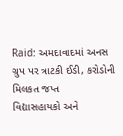Raid: અમદાવાદમાં અનસ ગ્રુપ પર ત્રાટકી ઈડી, કરોડોની મિલકત જપ્ત
વિદ્યાસહાયકો અને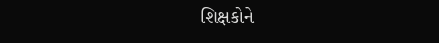શિક્ષકોને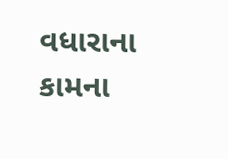વધારાના કામના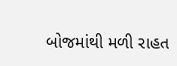બોજમાંથી મળી રાહત